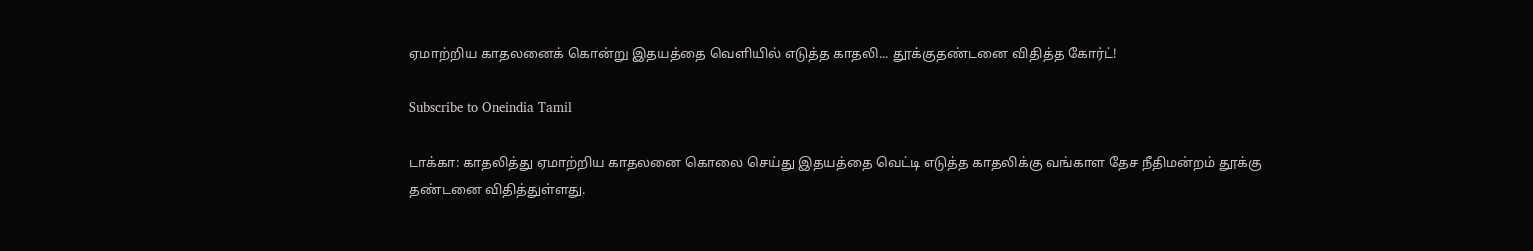ஏமாற்றிய காதலனைக் கொன்று இதயத்தை வெளியில் எடுத்த காதலி... தூக்குதண்டனை விதித்த கோர்ட்!

Subscribe to Oneindia Tamil

டாக்கா: காதலித்து ஏமாற்றிய காதலனை கொலை செய்து இதயத்தை வெட்டி எடுத்த காதலிக்கு வங்காள தேச நீதிமன்றம் தூக்கு தண்டனை விதித்துள்ளது.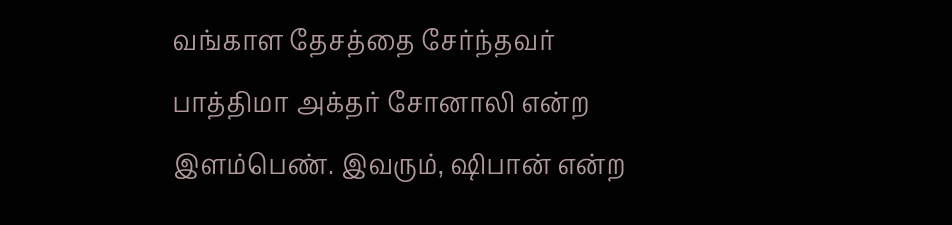வங்காள தேசத்தை சேர்ந்தவர் பாத்திமா அக்தர் சோனாலி என்ற இளம்பெண். இவரும், ஷிபான் என்ற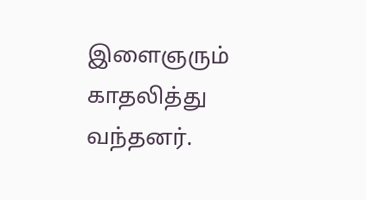இளைஞரும் காதலித்து வந்தனர்.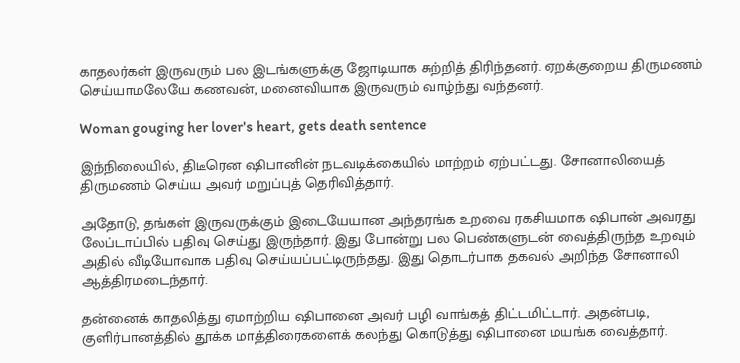காதலர்கள் இருவரும் பல இடங்களுக்கு ஜோடியாக சுற்றித் திரிந்தனர். ஏறக்குறைய திருமணம் செய்யாமலேயே கணவன், மனைவியாக இருவரும் வாழ்ந்து வந்தனர்.

Woman gouging her lover's heart, gets death sentence

இந்நிலையில், திடீரென ஷிபானின் நடவடிக்கையில் மாற்றம் ஏற்பட்டது. சோனாலியைத் திருமணம் செய்ய அவர் மறுப்புத் தெரிவித்தார்.

அதோடு, தங்கள் இருவருக்கும் இடையேயான அந்தரங்க உறவை ரகசியமாக ஷிபான் அவரது லேப்டாப்பில் பதிவு செய்து இருந்தார். இது போன்று பல பெண்களுடன் வைத்திருந்த உறவும் அதில் வீடியோவாக பதிவு செய்யப்பட்டிருந்தது. இது தொடர்பாக தகவல் அறிந்த சோனாலி ஆத்திரமடைந்தார்.

தன்னைக் காதலித்து ஏமாற்றிய ஷிபானை அவர் பழி வாங்கத் திட்டமிட்டார். அதன்படி, குளிர்பானத்தில் தூக்க மாத்திரைகளைக் கலந்து கொடுத்து ஷிபானை மயங்க வைத்தார்.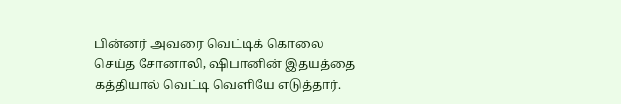பின்னர் அவரை வெட்டிக் கொலை செய்த சோனாலி, ஷிபானின் இதயத்தை கத்தியால் வெட்டி வெளியே எடுத்தார்.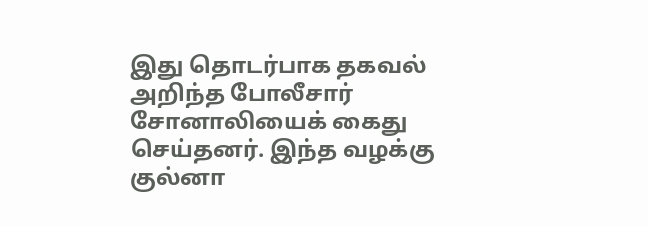இது தொடர்பாக தகவல் அறிந்த போலீசார் சோனாலியைக் கைது செய்தனர். இந்த வழக்கு குல்னா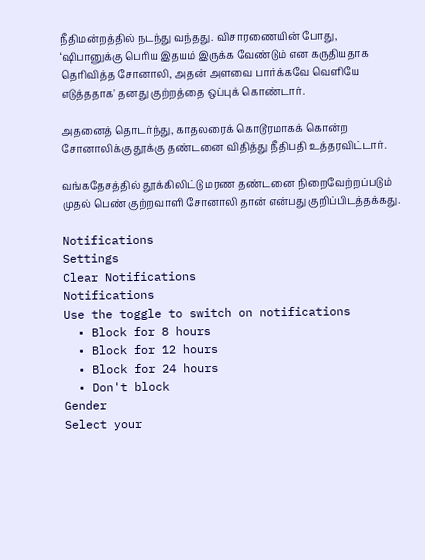நீதிமன்றத்தில் நடந்து வந்தது. விசாரணையின் போது, ‘ஷிபானுக்கு பெரிய இதயம் இருக்க வேண்டும் என கருதியதாக தெரிவித்த சோனாலி, அதன் அளவை பார்க்கவே வெளியே எடுத்ததாக' தனது குற்றத்தை ஒப்புக் கொண்டார்.

அதனைத் தொடர்ந்து, காதலரைக் கொடூரமாகக் கொன்ற சோனாலிக்கு தூக்கு தண்டனை விதித்து நீதிபதி உத்தரவிட்டார்.

வங்கதேசத்தில் தூக்கிலிட்டு மரண தண்டனை நிறைவேற்றப்படும் முதல் பெண் குற்றவாளி சோனாலி தான் என்பது குறிப்பிடத்தக்கது.

Notifications
Settings
Clear Notifications
Notifications
Use the toggle to switch on notifications
  • Block for 8 hours
  • Block for 12 hours
  • Block for 24 hours
  • Don't block
Gender
Select your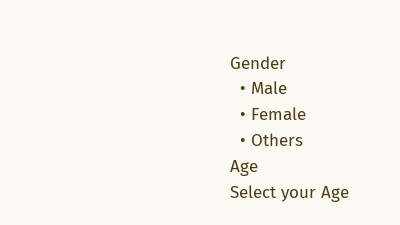Gender
  • Male
  • Female
  • Others
Age
Select your Age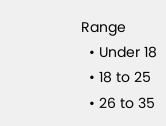Range
  • Under 18
  • 18 to 25
  • 26 to 35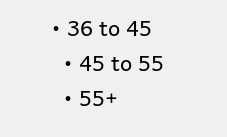• 36 to 45
  • 45 to 55
  • 55+